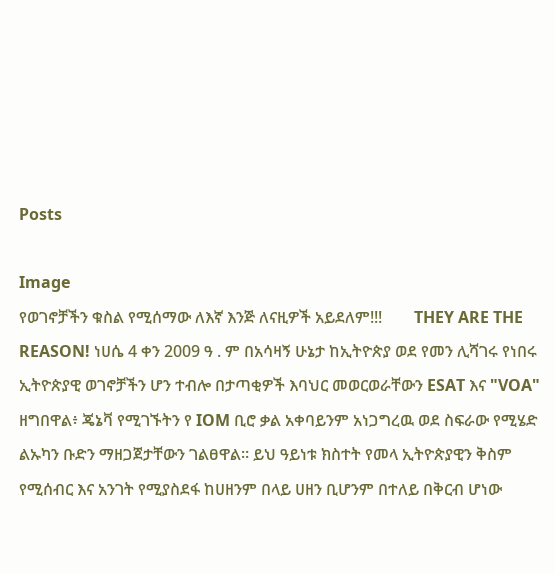Posts

Image
የወገኖቻችን ቁስል የሚሰማው ለእኛ እንጅ ለናዚዎች አይደለም!!!        THEY ARE THE REASON! ነሀሴ 4 ቀን 2009 ዓ . ም በአሳዛኝ ሁኔታ ከኢትዮጵያ ወደ የመን ሊሻገሩ የነበሩ ኢትዮጵያዊ ወገኖቻችን ሆን ተብሎ በታጣቂዎች እባህር መወርወራቸውን ESAT እና "VOA" ዘግበዋል፥ ጄኔቫ የሚገኙትን የ IOM ቢሮ ቃል አቀባይንም አነጋግረዉ ወደ ስፍራው የሚሄድ ልኡካን ቡድን ማዘጋጀታቸውን ገልፀዋል። ይህ ዓይነቱ ክስተት የመላ ኢትዮጵያዊን ቅስም የሚሰብር እና አንገት የሚያስደፋ ከሀዘንም በላይ ሀዘን ቢሆንም በተለይ በቅርብ ሆነው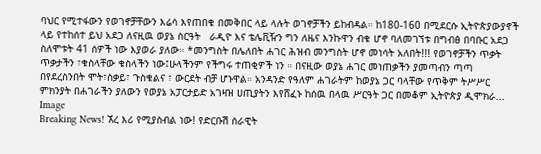ባህር የሚተፋውን የወገኖቻቸውን እሬሳ እየጠበቁ በመቅበር ላይ ላሉት ወገኖቻችን ይከብዳል። ከ180-160 በሚደርሱ ኢትዮጵያውያኖች ላይ የተከሰተ ይህ አደጋ ለናዚዉ ወያኔ ስርዓት   ራዲዮ እና ቴሌቪዥን ግን ለዜና እንኩዋን ብቁ ሆኖ ባለመገኘቱ በግብፅ በባቡር አደጋ ስለሞቱት 41 ሰዎች ነው እያወራ ያለው። *መንግስት በሌለበት ሐገር ሕዝብ መንግስት ሆኖ መነሳት አለበት!!! የወገኖቻችን ጥቃት ጥቃታችን ፣ቁስላቸው ቁስላችን ነው፤ሁላችንም የችግሩ ተጠቂዎች ነን ። በናዚው ወያኔ ሐገር መነጠቃችን ያመጣብን ጣጣ በየደረስንበት ሞት፣ስቃይ፣ ጉስቁልና ፣ ውርደት ብቻ ሆኑዋል። አንዳንድ የዓለም ሐገራትም ከወያኔ ጋር ባላቸው የጥቅም ትሥሥር ምክንያት በሐገራችን ያለውን የወያኔ አፓርታይድ አገዛዝ ሀጢያትን እየሸፈኑ ከሰዉ በላዉ ሥርዓት ጋር በመቆም ኢትዮጵያ ዲሞክራ...
Image
Breaking News! ኧረ እሪ የሚያስብል ነው! የድርቡሽ ሰራዊት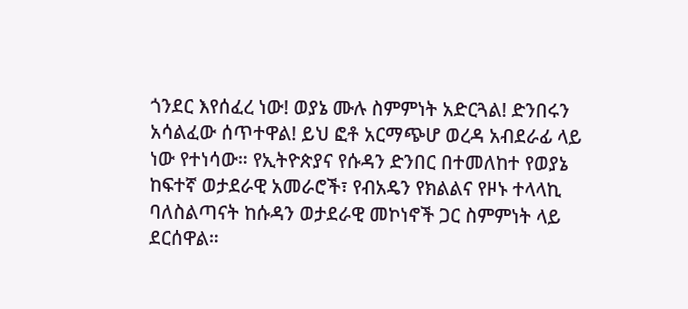ጎንደር እየሰፈረ ነው! ወያኔ ሙሉ ስምምነት አድርጓል! ድንበሩን አሳልፈው ሰጥተዋል! ይህ ፎቶ አርማጭሆ ወረዳ አብደራፊ ላይ ነው የተነሳው። የኢትዮጵያና የሱዳን ድንበር በተመለከተ የወያኔ ከፍተኛ ወታደራዊ አመራሮች፣ የብአዴን የክልልና የዞኑ ተላላኪ ባለስልጣናት ከሱዳን ወታደራዊ መኮነኖች ጋር ስምምነት ላይ ደርሰዋል።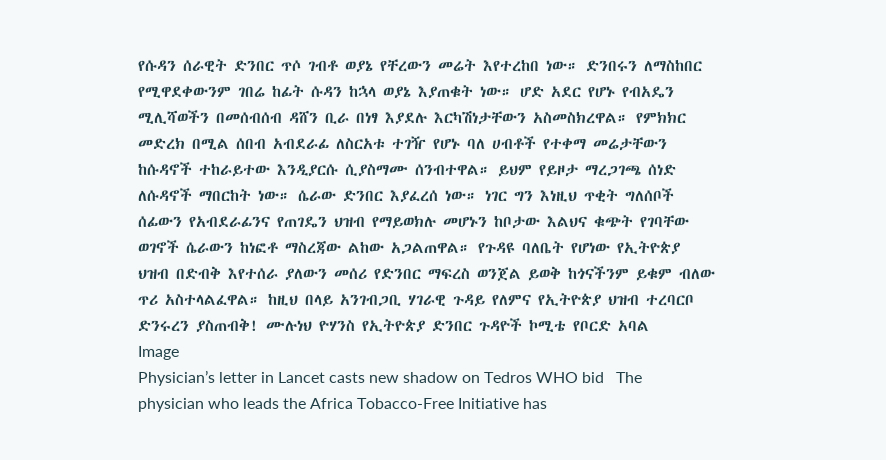የሱዳን ሰራዊት ድንበር ጥሶ ገብቶ ወያኔ የቸረውን መሬት እየተረከበ ነው። ድንበሩን ለማስከበር የሚዋደቀውንም ገበሬ ከፊት ሱዳን ከኋላ ወያኔ እያጠቁት ነው። ሆድ አደር የሆኑ የብአዴን ሚሊሻወችን በመሰብሰብ ዳሸን ቢራ በነፃ እያደሉ እርካሽነታቸውን አስመስክረዋል። የምክክር መድረክ በሚል ሰበብ አብደራፊ ለስርአቱ ተገዥ የሆኑ ባለ ሀብቶች የተቀማ መሬታቸውን ከሱዳኖች ተከራይተው እንዲያርሱ ሲያስማሙ ሰንብተዋል። ይህም የይዞታ ማረጋገጫ ሰነድ ለሱዳኖች ማበርከት ነው። ሴራው ድንበር እያፈረሰ ነው። ነገር ግን እነዚህ ጥቂት ግለሰቦች ሰፊውን የአብደራፊንና የጠገዴን ህዝብ የማይወክሉ መሆኑን ከቦታው እልህና ቁጭት የገባቸው ወገኖች ሴራውን ከነፎቶ ማስረጃው ልከው አጋልጠዋል። የጉዳዩ ባለቤት የሆነው የኢትዮጵያ ህዝብ በድብቅ እየተሰራ ያለውን መሰሪ የድንበር ማፍረስ ወንጀል ይወቅ ከጎናችንም ይቁም ብለው ጥሪ አስተላልፈዋል። ከዚህ በላይ አንገብጋቢ ሃገራዊ ጉዳይ የለምና የኢትዮጵያ ህዝብ ተረባርቦ ድንሩረን ያስጠብቅ! ሙሉነህ ዮሃንስ የኢትዮጵያ ድንበር ጉዳዮች ኮሚቴ የቦርድ አባል
Image
Physician’s letter in Lancet casts new shadow on Tedros WHO bid   The physician who leads the Africa Tobacco-Free Initiative has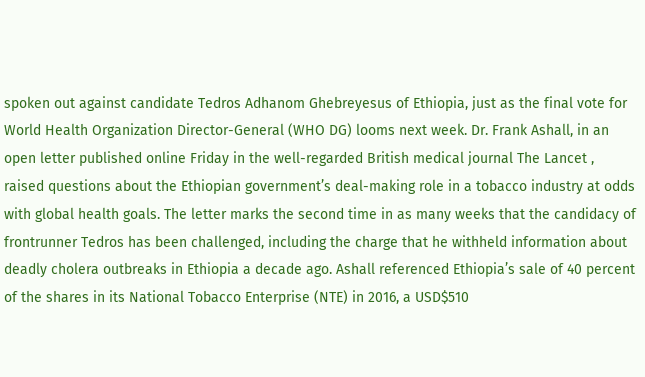spoken out against candidate Tedros Adhanom Ghebreyesus of Ethiopia, just as the final vote for World Health Organization Director-General (WHO DG) looms next week. Dr. Frank Ashall, in an open letter published online Friday in the well-regarded British medical journal The Lancet , raised questions about the Ethiopian government’s deal-making role in a tobacco industry at odds with global health goals. The letter marks the second time in as many weeks that the candidacy of frontrunner Tedros has been challenged, including the charge that he withheld information about deadly cholera outbreaks in Ethiopia a decade ago. Ashall referenced Ethiopia’s sale of 40 percent of the shares in its National Tobacco Enterprise (NTE) in 2016, a USD$510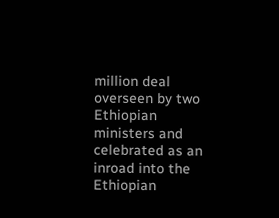million deal overseen by two Ethiopian ministers and celebrated as an inroad into the Ethiopian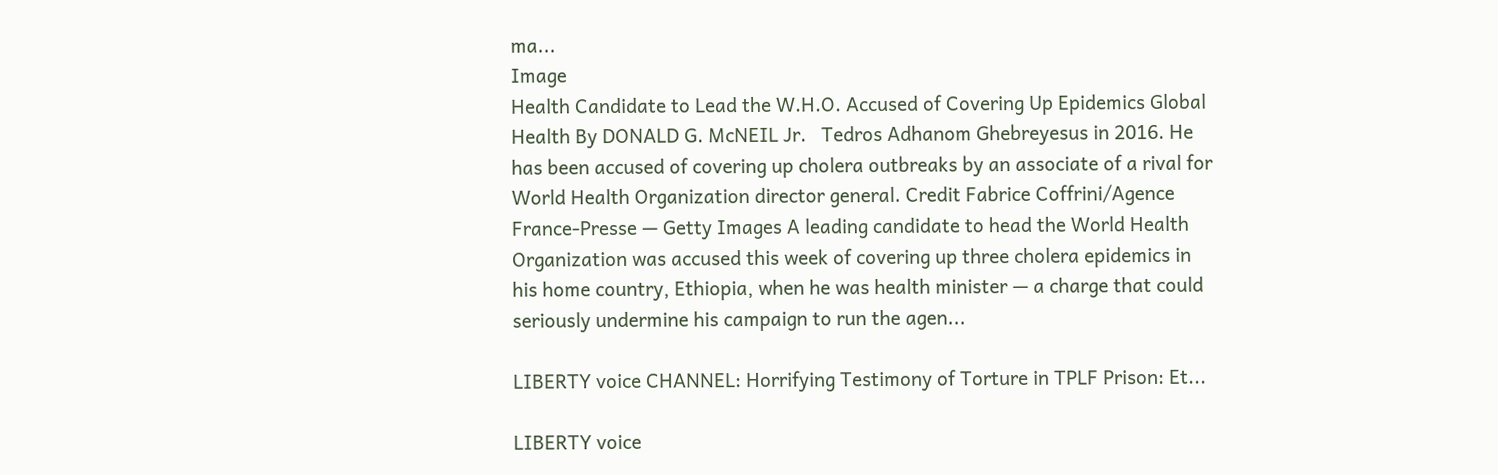ma...
Image
Health Candidate to Lead the W.H.O. Accused of Covering Up Epidemics Global Health By DONALD G. McNEIL Jr.   Tedros Adhanom Ghebreyesus in 2016. He has been accused of covering up cholera outbreaks by an associate of a rival for World Health Organization director general. Credit Fabrice Coffrini/Agence France-Presse — Getty Images A leading candidate to head the World Health Organization was accused this week of covering up three cholera epidemics in his home country, Ethiopia, when he was health minister — a charge that could seriously undermine his campaign to run the agen...

LIBERTY voice CHANNEL: Horrifying Testimony of Torture in TPLF Prison: Et...

LIBERTY voice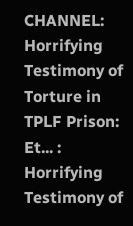CHANNEL: Horrifying Testimony of Torture in TPLF Prison: Et... : Horrifying Testimony of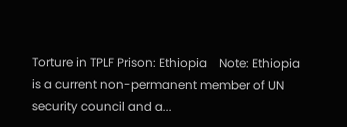Torture in TPLF Prison: Ethiopia    Note: Ethiopia is a current non-permanent member of UN security council and a...